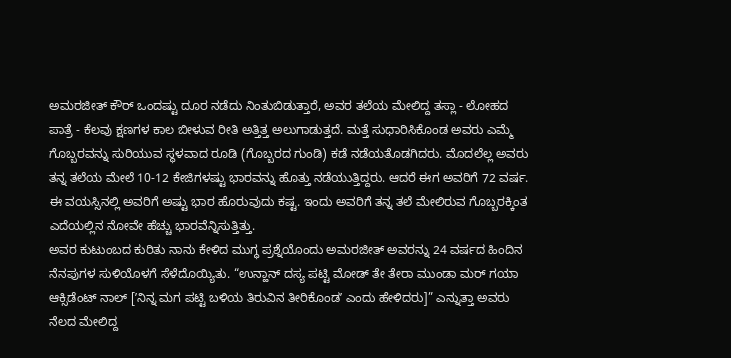ಅಮರಜೀತ್ ಕೌರ್ ಒಂದಷ್ಟು ದೂರ ನಡೆದು ನಿಂತುಬಿಡುತ್ತಾರೆ, ಅವರ ತಲೆಯ ಮೇಲಿದ್ದ ತಸ್ಲಾ - ಲೋಹದ ಪಾತ್ರೆ - ಕೆಲವು ಕ್ಷಣಗಳ ಕಾಲ ಬೀಳುವ ರೀತಿ ಅತ್ತಿತ್ತ ಅಲುಗಾಡುತ್ತದೆ. ಮತ್ತೆ ಸುಧಾರಿಸಿಕೊಂಡ ಅವರು ಎಮ್ಮೆ ಗೊಬ್ಬರವನ್ನು ಸುರಿಯುವ ಸ್ಥಳವಾದ ರೂಡಿ (ಗೊಬ್ಬರದ ಗುಂಡಿ) ಕಡೆ ನಡೆಯತೊಡಗಿದರು. ಮೊದಲೆಲ್ಲ ಅವರು ತನ್ನ ತಲೆಯ ಮೇಲೆ 10-12 ಕೇಜಿಗಳಷ್ಟು ಭಾರವನ್ನು ಹೊತ್ತು ನಡೆಯುತ್ತಿದ್ದರು. ಆದರೆ ಈಗ ಅವರಿಗೆ 72 ವರ್ಷ. ಈ ವಯಸ್ಸಿನಲ್ಲಿ ಅವರಿಗೆ ಅಷ್ಟು ಭಾರ ಹೊರುವುದು ಕಷ್ಟ. ಇಂದು ಅವರಿಗೆ ತನ್ನ ತಲೆ ಮೇಲಿರುವ ಗೊಬ್ಬರಕ್ಕಿಂತ ಎದೆಯಲ್ಲಿನ ನೋವೇ ಹೆಚ್ಚು ಭಾರವೆನ್ನಿಸುತ್ತಿತ್ತು.
ಅವರ ಕುಟುಂಬದ ಕುರಿತು ನಾನು ಕೇಳಿದ ಮುಗ್ಧ ಪ್ರಶ್ನೆಯೊಂದು ಅಮರಜೀತ್ ಅವರನ್ನು 24 ವರ್ಷದ ಹಿಂದಿನ ನೆನಪುಗಳ ಸುಳಿಯೊಳಗೆ ಸೆಳೆದೊಯ್ಯಿತು. “ಉನ್ಹಾನ್ ದಸ್ಯ ಪಟ್ಟಿ ಮೋಡ್ ತೇ ತೇರಾ ಮುಂಡಾ ಮರ್ ಗಯಾ ಆಕ್ಸಿಡೆಂಟ್ ನಾಲ್ [ʼನಿನ್ನ ಮಗ ಪಟ್ಟಿ ಬಳಿಯ ತಿರುವಿನ ತೀರಿಕೊಂಡʼ ಎಂದು ಹೇಳಿದರು]” ಎನ್ನುತ್ತಾ ಅವರು ನೆಲದ ಮೇಲಿದ್ದ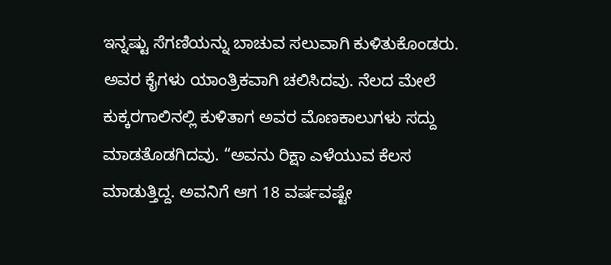ಇನ್ನಷ್ಟು ಸೆಗಣಿಯನ್ನು ಬಾಚುವ ಸಲುವಾಗಿ ಕುಳಿತುಕೊಂಡರು. ಅವರ ಕೈಗಳು ಯಾಂತ್ರಿಕವಾಗಿ ಚಲಿಸಿದವು. ನೆಲದ ಮೇಲೆ ಕುಕ್ಕರಗಾಲಿನಲ್ಲಿ ಕುಳಿತಾಗ ಅವರ ಮೊಣಕಾಲುಗಳು ಸದ್ದು ಮಾಡತೊಡಗಿದವು. “ಅವನು ರಿಕ್ಷಾ ಎಳೆಯುವ ಕೆಲಸ ಮಾಡುತ್ತಿದ್ದ. ಅವನಿಗೆ ಆಗ 18 ವರ್ಷವಷ್ಟೇ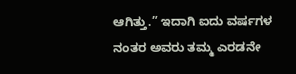ಆಗಿತ್ತು.” ಇದಾಗಿ ಐದು ವರ್ಷಗಳ ನಂತರ ಅವರು ತಮ್ಮ ಎರಡನೇ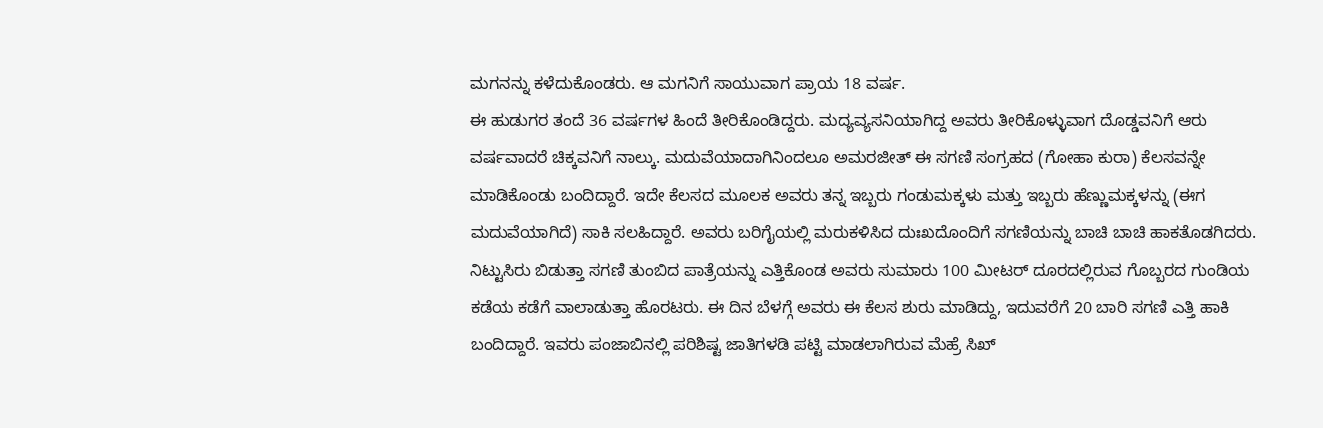ಮಗನನ್ನು ಕಳೆದುಕೊಂಡರು. ಆ ಮಗನಿಗೆ ಸಾಯುವಾಗ ಪ್ರಾಯ 18 ವರ್ಷ.
ಈ ಹುಡುಗರ ತಂದೆ 36 ವರ್ಷಗಳ ಹಿಂದೆ ತೀರಿಕೊಂಡಿದ್ದರು. ಮದ್ಯವ್ಯಸನಿಯಾಗಿದ್ದ ಅವರು ತೀರಿಕೊಳ್ಳುವಾಗ ದೊಡ್ಡವನಿಗೆ ಆರು ವರ್ಷವಾದರೆ ಚಿಕ್ಕವನಿಗೆ ನಾಲ್ಕು. ಮದುವೆಯಾದಾಗಿನಿಂದಲೂ ಅಮರಜೀತ್ ಈ ಸಗಣಿ ಸಂಗ್ರಹದ (ಗೋಹಾ ಕುರಾ) ಕೆಲಸವನ್ನೇ ಮಾಡಿಕೊಂಡು ಬಂದಿದ್ದಾರೆ. ಇದೇ ಕೆಲಸದ ಮೂಲಕ ಅವರು ತನ್ನ ಇಬ್ಬರು ಗಂಡುಮಕ್ಕಳು ಮತ್ತು ಇಬ್ಬರು ಹೆಣ್ಣುಮಕ್ಕಳನ್ನು (ಈಗ ಮದುವೆಯಾಗಿದೆ) ಸಾಕಿ ಸಲಹಿದ್ದಾರೆ. ಅವರು ಬರಿಗೈಯಲ್ಲಿ ಮರುಕಳಿಸಿದ ದುಃಖದೊಂದಿಗೆ ಸಗಣಿಯನ್ನು ಬಾಚಿ ಬಾಚಿ ಹಾಕತೊಡಗಿದರು. ನಿಟ್ಟುಸಿರು ಬಿಡುತ್ತಾ ಸಗಣಿ ತುಂಬಿದ ಪಾತ್ರೆಯನ್ನು ಎತ್ತಿಕೊಂಡ ಅವರು ಸುಮಾರು 100 ಮೀಟರ್ ದೂರದಲ್ಲಿರುವ ಗೊಬ್ಬರದ ಗುಂಡಿಯ ಕಡೆಯ ಕಡೆಗೆ ವಾಲಾಡುತ್ತಾ ಹೊರಟರು. ಈ ದಿನ ಬೆಳಗ್ಗೆ ಅವರು ಈ ಕೆಲಸ ಶುರು ಮಾಡಿದ್ದು, ಇದುವರೆಗೆ 20 ಬಾರಿ ಸಗಣಿ ಎತ್ತಿ ಹಾಕಿ ಬಂದಿದ್ದಾರೆ. ಇವರು ಪಂಜಾಬಿನಲ್ಲಿ ಪರಿಶಿಷ್ಟ ಜಾತಿಗಳಡಿ ಪಟ್ಟಿ ಮಾಡಲಾಗಿರುವ ಮೆಹ್ರೆ ಸಿಖ್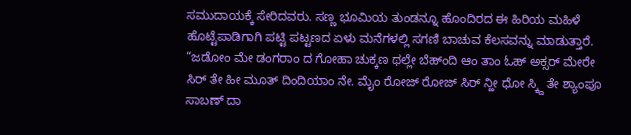ಸಮುದಾಯಕ್ಕೆ ಸೇರಿದವರು. ಸಣ್ಣ ಭೂಮಿಯ ತುಂಡನ್ನೂ ಹೊಂದಿರದ ಈ ಹಿರಿಯ ಮಹಿಳೆ ಹೊಟ್ಟೆಪಾಡಿಗಾಗಿ ಪಟ್ಟಿ ಪಟ್ಟಣದ ಏಳು ಮನೆಗಳಲ್ಲಿ ಸಗಣಿ ಬಾಚುವ ಕೆಲಸವನ್ನು ಮಾಡುತ್ತಾರೆ.
“ಜಡೋಂ ಮೇ ಡಂಗರಾಂ ದ ಗೋಹಾ ಚುಕ್ಕಣ ಥಲ್ಲೇ ಬೆಹ್ಂದಿ ಆಂ ತಾಂ ಓಹ್ ಅಕ್ಸರ್ ಮೇರೇ ಸಿರ್ ತೇ ಹೀ ಮೂತ್ ದಿಂದಿಯಾಂ ನೇ. ಮೈಂ ರೋಜ್ ರೋಜ್ ಸಿರ್ ನ್ಹೀ ಧೋ ಸ್ಕ್ದಿ ತೇ ಶ್ಯಾಂಪೂ ಸಾಬಣ್ ದಾ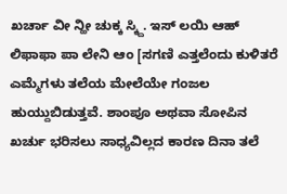ಖರ್ಚಾ ವೀ ನ್ಹೀ ಚುಕ್ಕ ಸ್ಕ್ದಿ. ಇಸ್ ಲಯಿ ಆಹ್ ಲಿಫಾಫಾ ಪಾ ಲೇನಿ ಆಂ [ಸಗಣಿ ಎತ್ತಲೆಂದು ಕುಳಿತರೆ ಎಮ್ಮೆಗಳು ತಲೆಯ ಮೇಲೆಯೇ ಗಂಜಲ ಹುಯ್ದುಬಿಡುತ್ತವೆ. ಶಾಂಪೂ ಅಥವಾ ಸೋಪಿನ ಖರ್ಚು ಭರಿಸಲು ಸಾಧ್ಯವಿಲ್ಲದ ಕಾರಣ ದಿನಾ ತಲೆ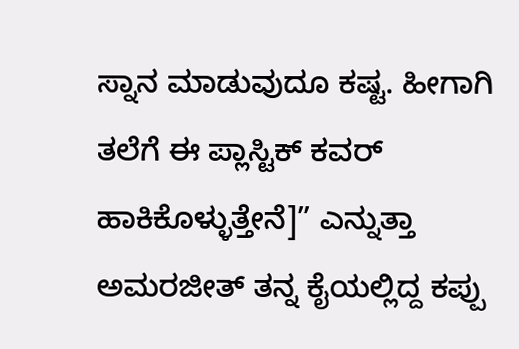ಸ್ನಾನ ಮಾಡುವುದೂ ಕಷ್ಟ. ಹೀಗಾಗಿ ತಲೆಗೆ ಈ ಪ್ಲಾಸ್ಟಿಕ್ ಕವರ್ ಹಾಕಿಕೊಳ್ಳುತ್ತೇನೆ]” ಎನ್ನುತ್ತಾ ಅಮರಜೀತ್ ತನ್ನ ಕೈಯಲ್ಲಿದ್ದ ಕಪ್ಪು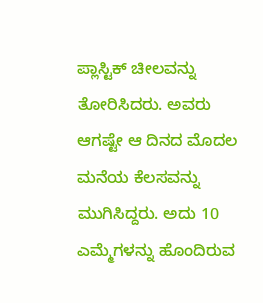ಪ್ಲಾಸ್ಟಿಕ್ ಚೀಲವನ್ನು ತೋರಿಸಿದರು. ಅವರು ಆಗಷ್ಟೇ ಆ ದಿನದ ಮೊದಲ ಮನೆಯ ಕೆಲಸವನ್ನು ಮುಗಿಸಿದ್ದರು. ಅದು 10 ಎಮ್ಮೆಗಳನ್ನು ಹೊಂದಿರುವ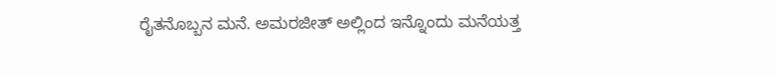ರೈತನೊಬ್ಬನ ಮನೆ. ಅಮರಜೀತ್ ಅಲ್ಲಿಂದ ಇನ್ನೊಂದು ಮನೆಯತ್ತ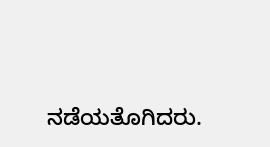ನಡೆಯತೊಗಿದರು.